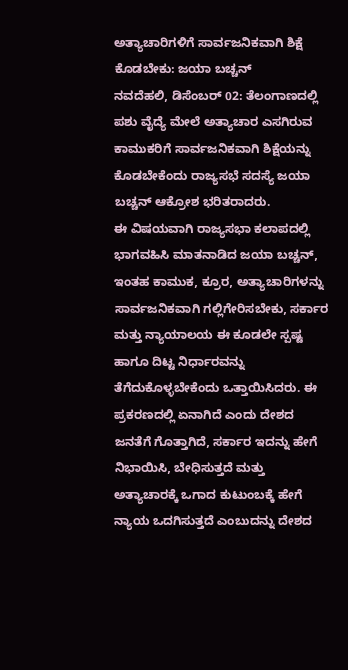ಅತ್ಯಾಚಾರಿಗಳಿಗೆ ಸಾರ್ವಜನಿಕವಾಗಿ ಶಿಕ್ಷೆ ಕೊಡಬೇಕು: ಜಯಾ ಬಚ್ಚನ್
ನವದೆಹಲಿ, ಡಿಸೆಂಬರ್ 02: ತೆಲಂಗಾಣದಲ್ಲಿ ಪಶು ವೈದ್ಯೆ ಮೇಲೆ ಅತ್ಯಾಚಾರ ಎಸಗಿರುವ ಕಾಮುಕರಿಗೆ ಸಾರ್ವಜನಿಕವಾಗಿ ಶಿಕ್ಷೆಯನ್ನು ಕೊಡಬೇಕೆಂದು ರಾಜ್ಯಸಭೆ ಸದಸ್ಯೆ ಜಯಾ ಬಚ್ಚನ್ ಆಕ್ರೋಶ ಭರಿತರಾದರು.
ಈ ವಿಷಯವಾಗಿ ರಾಜ್ಯಸಭಾ ಕಲಾಪದಲ್ಲಿ ಭಾಗವಹಿಸಿ ಮಾತನಾಡಿದ ಜಯಾ ಬಚ್ಚನ್, ಇಂತಹ ಕಾಮುಕ, ಕ್ರೂರ, ಅತ್ಯಾಚಾರಿಗಳನ್ನು ಸಾರ್ವಜನಿಕವಾಗಿ ಗಲ್ಲಿಗೇರಿಸಬೇಕು, ಸರ್ಕಾರ ಮತ್ತು ನ್ಯಾಯಾಲಯ ಈ ಕೂಡಲೇ ಸ್ಪಷ್ಟ ಹಾಗೂ ದಿಟ್ಟ ನಿರ್ಧಾರವನ್ನು ತೆಗೆದುಕೊಳ್ಳಬೇಕೆಂದು ಒತ್ತಾಯಿಸಿದರು. ಈ ಪ್ರಕರಣದಲ್ಲಿ ಏನಾಗಿದೆ ಎಂದು ದೇಶದ ಜನತೆಗೆ ಗೊತ್ತಾಗಿದೆ, ಸರ್ಕಾರ ಇದನ್ನು ಹೇಗೆ ನಿಭಾಯಿಸಿ, ಬೇಧಿಸುತ್ತದೆ ಮತ್ತು ಅತ್ಯಾಚಾರಕ್ಕೆ ಒಗಾದ ಕುಟುಂಬಕ್ಕೆ ಹೇಗೆ ನ್ಯಾಯ ಒದಗಿಸುತ್ತದೆ ಎಂಬುದನ್ನು ದೇಶದ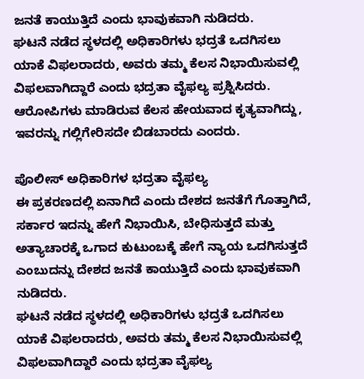ಜನತೆ ಕಾಯುತ್ತಿದೆ ಎಂದು ಭಾವುಕವಾಗಿ ನುಡಿದರು.
ಘಟನೆ ನಡೆದ ಸ್ಥಳದಲ್ಲಿ ಅಧಿಕಾರಿಗಳು ಭದ್ರತೆ ಒದಗಿಸಲು ಯಾಕೆ ವಿಫಲರಾದರು, ಅವರು ತಮ್ಮ ಕೆಲಸ ನಿಭಾಯಿಸುವಲ್ಲಿ ವಿಫಲವಾಗಿದ್ದಾರೆ ಎಂದು ಭದ್ರತಾ ವೈಫಲ್ಯ ಪ್ರಶ್ನಿಸಿದರು. ಆರೋಪಿಗಳು ಮಾಡಿರುವ ಕೆಲಸ ಹೇಯವಾದ ಕೃತ್ಯವಾಗಿದ್ದು, ಇವರನ್ನು ಗಲ್ಲಿಗೇರಿಸದೇ ಬಿಡಬಾರದು ಎಂದರು.

ಪೊಲೀಸ್ ಅಧಿಕಾರಿಗಳ ಭದ್ರತಾ ವೈಫಲ್ಯ
ಈ ಪ್ರಕರಣದಲ್ಲಿ ಏನಾಗಿದೆ ಎಂದು ದೇಶದ ಜನತೆಗೆ ಗೊತ್ತಾಗಿದೆ, ಸರ್ಕಾರ ಇದನ್ನು ಹೇಗೆ ನಿಭಾಯಿಸಿ, ಬೇಧಿಸುತ್ತದೆ ಮತ್ತು ಅತ್ಯಾಚಾರಕ್ಕೆ ಒಗಾದ ಕುಟುಂಬಕ್ಕೆ ಹೇಗೆ ನ್ಯಾಯ ಒದಗಿಸುತ್ತದೆ ಎಂಬುದನ್ನು ದೇಶದ ಜನತೆ ಕಾಯುತ್ತಿದೆ ಎಂದು ಭಾವುಕವಾಗಿ ನುಡಿದರು.
ಘಟನೆ ನಡೆದ ಸ್ಥಳದಲ್ಲಿ ಅಧಿಕಾರಿಗಳು ಭದ್ರತೆ ಒದಗಿಸಲು ಯಾಕೆ ವಿಫಲರಾದರು, ಅವರು ತಮ್ಮ ಕೆಲಸ ನಿಭಾಯಿಸುವಲ್ಲಿ ವಿಫಲವಾಗಿದ್ದಾರೆ ಎಂದು ಭದ್ರತಾ ವೈಫಲ್ಯ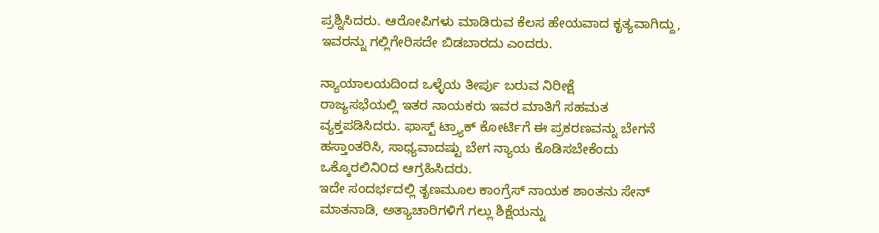ಪ್ರಶ್ನಿಸಿದರು. ಆರೋಪಿಗಳು ಮಾಡಿರುವ ಕೆಲಸ ಹೇಯವಾದ ಕೃತ್ಯವಾಗಿದ್ದು, ಇವರನ್ನು ಗಲ್ಲಿಗೇರಿಸದೇ ಬಿಡಬಾರದು ಎಂದರು.

ನ್ಯಾಯಾಲಯದಿಂದ ಒಳ್ಳೆಯ ತೀರ್ಪು ಬರುವ ನಿರೀಕ್ಷೆ
ರಾಜ್ಯಸಭೆಯಲ್ಲಿ ಇತರ ನಾಯಕರು ಇವರ ಮಾತಿಗೆ ಸಹಮತ ವ್ಯಕ್ತಪಡಿಸಿದರು. ಫಾಸ್ಟ್ ಟ್ರ್ಯಾಕ್ ಕೋರ್ಟಿಗೆ ಈ ಪ್ರಕರಣವನ್ನು ಬೇಗನೆ ಹಸ್ತಾಂತರಿಸಿ, ಸಾಧ್ಯವಾದಷ್ಟು ಬೇಗ ನ್ಯಾಯ ಕೊಡಿಸಬೇಕೆಂದು ಒಕ್ಕೊರಲಿನಿ೦ದ ಆಗ್ರಹಿಸಿದರು.
ಇದೇ ಸಂದರ್ಭದಲ್ಲಿ ತೃಣಮೂಲ ಕಾಂಗ್ರೆಸ್ ನಾಯಕ ಶಾಂತನು ಸೇನ್ ಮಾತನಾಡಿ, ಅತ್ಯಾಚಾರಿಗಳಿಗೆ ಗಲ್ಲು ಶಿಕ್ಷೆಯನ್ನು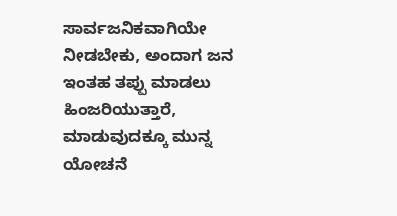ಸಾರ್ವಜನಿಕವಾಗಿಯೇ ನೀಡಬೇಕು, ಅಂದಾಗ ಜನ ಇಂತಹ ತಪ್ಪು ಮಾಡಲು ಹಿಂಜರಿಯುತ್ತಾರೆ, ಮಾಡುವುದಕ್ಕೂ ಮುನ್ನ ಯೋಚನೆ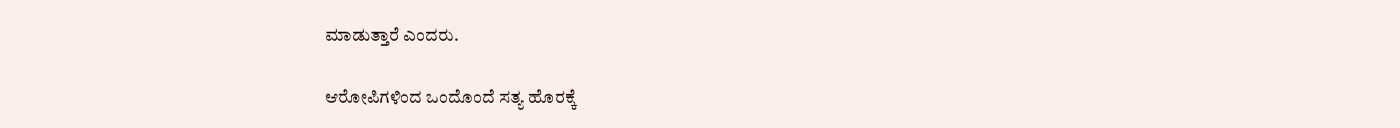ಮಾಡುತ್ತಾರೆ ಎಂದರು.

ಆರೋಪಿಗಳಿಂದ ಒಂದೊಂದೆ ಸತ್ಯ ಹೊರಕ್ಕೆ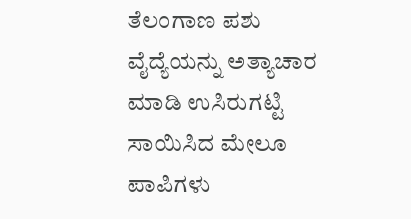ತೆಲಂಗಾಣ ಪಶು ವೈದ್ಯೆಯನ್ನು ಅತ್ಯಾಚಾರ ಮಾಡಿ ಉಸಿರುಗಟ್ಟಿ ಸಾಯಿಸಿದ ಮೇಲೂ ಪಾಪಿಗಳು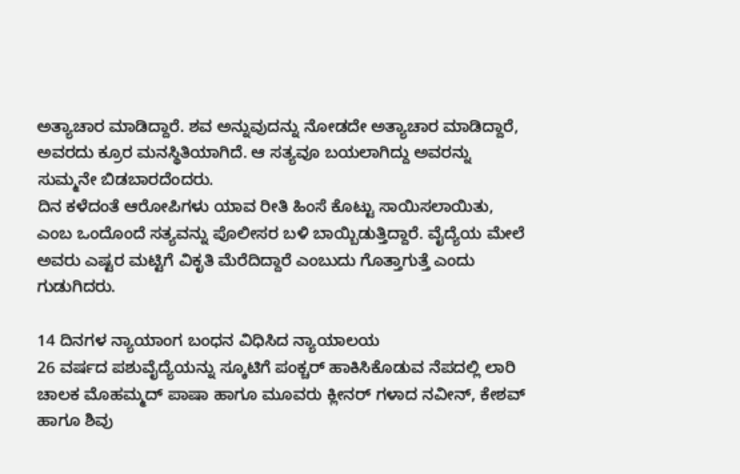ಅತ್ಯಾಚಾರ ಮಾಡಿದ್ದಾರೆ. ಶವ ಅನ್ನುವುದನ್ನು ನೋಡದೇ ಅತ್ಯಾಚಾರ ಮಾಡಿದ್ದಾರೆ, ಅವರದು ಕ್ರೂರ ಮನಸ್ಥಿತಿಯಾಗಿದೆ. ಆ ಸತ್ಯವೂ ಬಯಲಾಗಿದ್ದು ಅವರನ್ನು ಸುಮ್ಮನೇ ಬಿಡಬಾರದೆಂದರು.
ದಿನ ಕಳೆದಂತೆ ಆರೋಪಿಗಳು ಯಾವ ರೀತಿ ಹಿಂಸೆ ಕೊಟ್ಟು ಸಾಯಿಸಲಾಯಿತು, ಎಂಬ ಒಂದೊಂದೆ ಸತ್ಯವನ್ನು ಪೊಲೀಸರ ಬಳಿ ಬಾಯ್ಬಿಡುತ್ತಿದ್ದಾರೆ. ವೈದ್ಯೆಯ ಮೇಲೆ ಅವರು ಎಷ್ಟರ ಮಟ್ಟಿಗೆ ವಿಕೃತಿ ಮೆರೆದಿದ್ದಾರೆ ಎಂಬುದು ಗೊತ್ತಾಗುತ್ತೆ ಎಂದು ಗುಡುಗಿದರು.

14 ದಿನಗಳ ನ್ಯಾಯಾಂಗ ಬಂಧನ ವಿಧಿಸಿದ ನ್ಯಾಯಾಲಯ
26 ವರ್ಷದ ಪಶುವೈದ್ಯೆಯನ್ನು ಸ್ಕೂಟಿಗೆ ಪಂಕ್ಚರ್ ಹಾಕಿಸಿಕೊಡುವ ನೆಪದಲ್ಲಿ ಲಾರಿ ಚಾಲಕ ಮೊಹಮ್ಮದ್ ಪಾಷಾ ಹಾಗೂ ಮೂವರು ಕ್ಲೀನರ್ ಗಳಾದ ನವೀನ್, ಕೇಶವ್ ಹಾಗೂ ಶಿವು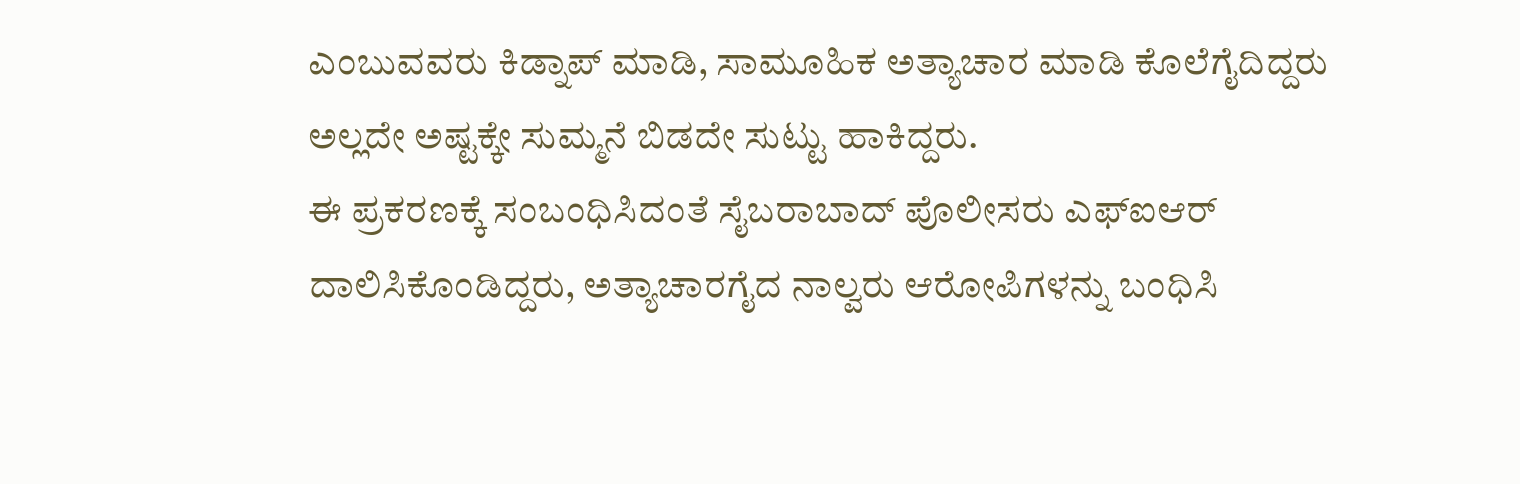ಎಂಬುವವರು ಕಿಡ್ನಾಪ್ ಮಾಡಿ, ಸಾಮೂಹಿಕ ಅತ್ಯಾಚಾರ ಮಾಡಿ ಕೊಲೆಗೈದಿದ್ದರು ಅಲ್ಲದೇ ಅಷ್ಟಕ್ಕೇ ಸುಮ್ಮನೆ ಬಿಡದೇ ಸುಟ್ಟು ಹಾಕಿದ್ದರು.
ಈ ಪ್ರಕರಣಕ್ಕೆ ಸಂಬಂಧಿಸಿದಂತೆ ಸೈಬರಾಬಾದ್ ಪೊಲೀಸರು ಎಫ್ಐಆರ್ ದಾಲಿಸಿಕೊಂಡಿದ್ದರು, ಅತ್ಯಾಚಾರಗೈದ ನಾಲ್ವರು ಆರೋಪಿಗಳನ್ನು ಬಂಧಿಸಿ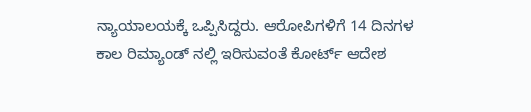ನ್ಯಾಯಾಲಯಕ್ಕೆ ಒಪ್ಪಿಸಿದ್ದರು. ಆರೋಪಿಗಳಿಗೆ 14 ದಿನಗಳ ಕಾಲ ರಿಮ್ಯಾಂಡ್ ನಲ್ಲಿ ಇರಿಸುವಂತೆ ಕೋರ್ಟ್ ಆದೇಶ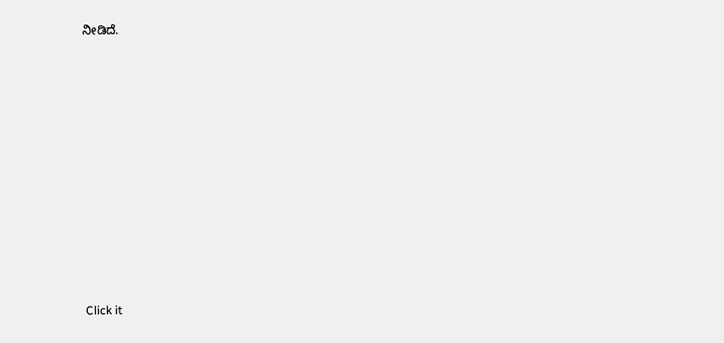ನೀಡಿದೆ.












Click it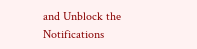and Unblock the Notifications